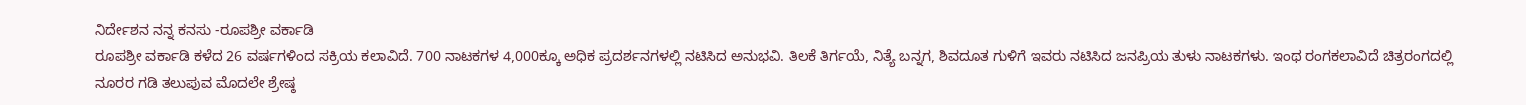ನಿರ್ದೇಶನ ನನ್ನ ಕನಸು -ರೂಪಶ್ರೀ ವರ್ಕಾಡಿ
ರೂಪಶ್ರೀ ವರ್ಕಾಡಿ ಕಳೆದ 26 ವರ್ಷಗಳಿಂದ ಸಕ್ರಿಯ ಕಲಾವಿದೆ. 700 ನಾಟಕಗಳ 4,000ಕ್ಕೂ ಅಧಿಕ ಪ್ರದರ್ಶನಗಳಲ್ಲಿ ನಟಿಸಿದ ಅನುಭವಿ. ತಿಲಕೆ ತಿರ್ಗಯೆ, ನಿತ್ಯೆ ಬನ್ನಗ, ಶಿವದೂತ ಗುಳಿಗೆ ಇವರು ನಟಿಸಿದ ಜನಪ್ರಿಯ ತುಳು ನಾಟಕಗಳು. ಇಂಥ ರಂಗಕಲಾವಿದೆ ಚಿತ್ರರಂಗದಲ್ಲಿ ನೂರರ ಗಡಿ ತಲುಪುವ ಮೊದಲೇ ಶ್ರೇಷ್ಠ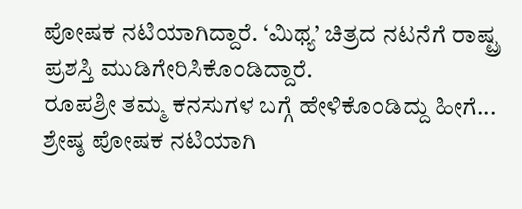ಪೋಷಕ ನಟಿಯಾಗಿದ್ದಾರೆ. ‘ಮಿಥ್ಯ’ ಚಿತ್ರದ ನಟನೆಗೆ ರಾಷ್ಟ್ರ ಪ್ರಶಸ್ತಿ ಮುಡಿಗೇರಿಸಿಕೊಂಡಿದ್ದಾರೆ.
ರೂಪಶ್ರೀ ತಮ್ಮ ಕನಸುಗಳ ಬಗ್ಗೆ ಹೇಳಿಕೊಂಡಿದ್ದು ಹೀಗೆ...
ಶ್ರೇಷ್ಠ ಪೋಷಕ ನಟಿಯಾಗಿ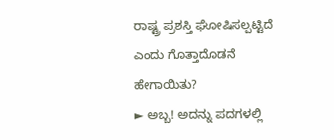ರಾಷ್ಟ್ರ ಪ್ರಶಸ್ತಿ ಘೋಷಿಸಲ್ಪಟ್ಟಿದೆ ಎಂದು ಗೊತ್ತಾದೊಡನೆ ಹೇಗಾಯಿತು?
► ಅಬ್ಬ! ಅದನ್ನು ಪದಗಳಲ್ಲಿ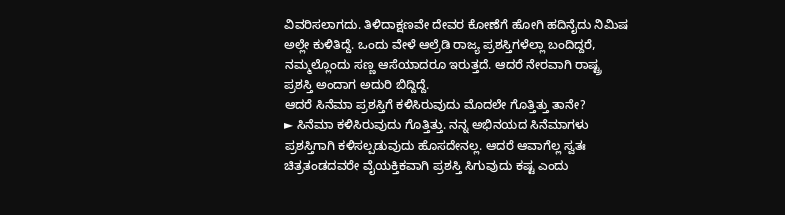ವಿವರಿಸಲಾಗದು. ತಿಳಿದಾಕ್ಷಣವೇ ದೇವರ ಕೋಣೆಗೆ ಹೋಗಿ ಹದಿನೈದು ನಿಮಿಷ ಅಲ್ಲೇ ಕುಳಿತಿದ್ದೆ. ಒಂದು ವೇಳೆ ಆಲ್ರೆಡಿ ರಾಜ್ಯ ಪ್ರಶಸ್ತಿಗಳೆಲ್ಲಾ ಬಂದಿದ್ದರೆ, ನಮ್ಮಲ್ಲೊಂದು ಸಣ್ಣ ಆಸೆಯಾದರೂ ಇರುತ್ತದೆ. ಆದರೆ ನೇರವಾಗಿ ರಾಷ್ಟ್ರ ಪ್ರಶಸ್ತಿ ಅಂದಾಗ ಅದುರಿ ಬಿದ್ದಿದ್ದೆ.
ಆದರೆ ಸಿನೆಮಾ ಪ್ರಶಸ್ತಿಗೆ ಕಳಿಸಿರುವುದು ಮೊದಲೇ ಗೊತ್ತಿತ್ತು ತಾನೇ?
► ಸಿನೆಮಾ ಕಳಿಸಿರುವುದು ಗೊತ್ತಿತ್ತು. ನನ್ನ ಅಭಿನಯದ ಸಿನೆಮಾಗಳು ಪ್ರಶಸ್ತಿಗಾಗಿ ಕಳಿಸಲ್ಪಡುವುದು ಹೊಸದೇನಲ್ಲ. ಆದರೆ ಆವಾಗೆಲ್ಲ ಸ್ವತಃ ಚಿತ್ರತಂಡದವರೇ ವೈಯಕ್ತಿಕವಾಗಿ ಪ್ರಶಸ್ತಿ ಸಿಗುವುದು ಕಷ್ಟ ಎಂದು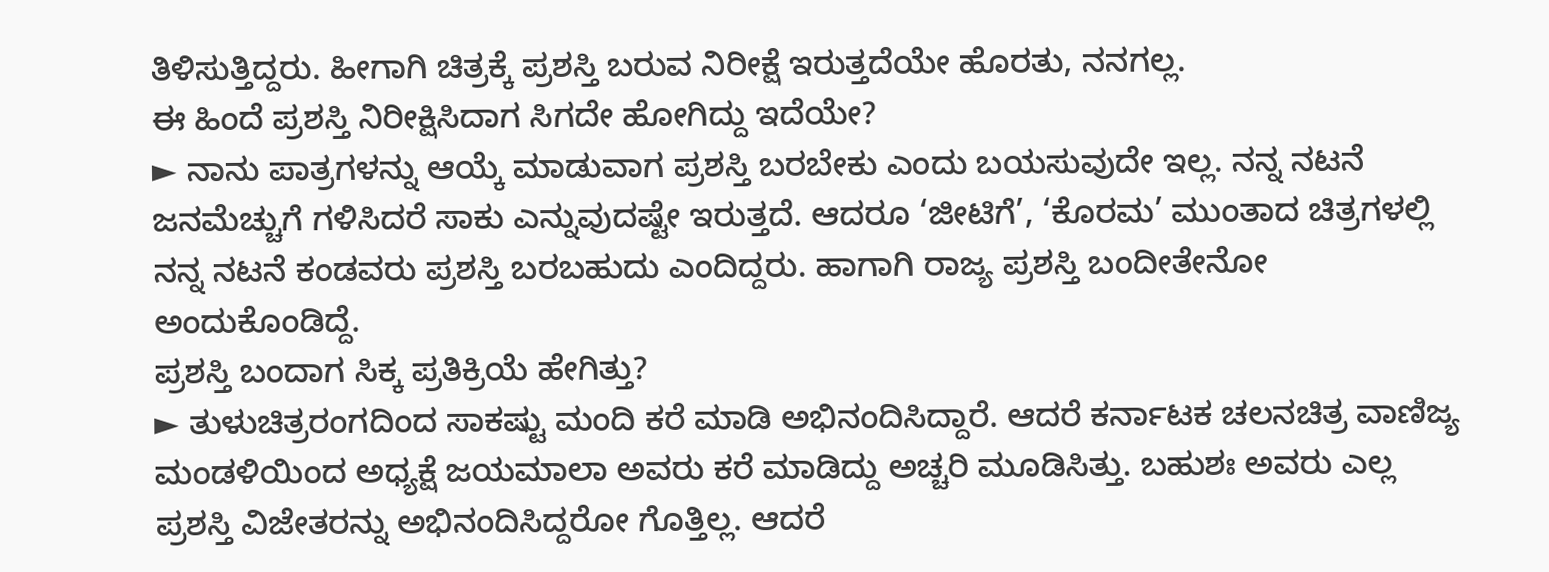ತಿಳಿಸುತ್ತಿದ್ದರು. ಹೀಗಾಗಿ ಚಿತ್ರಕ್ಕೆ ಪ್ರಶಸ್ತಿ ಬರುವ ನಿರೀಕ್ಷೆ ಇರುತ್ತದೆಯೇ ಹೊರತು, ನನಗಲ್ಲ.
ಈ ಹಿಂದೆ ಪ್ರಶಸ್ತಿ ನಿರೀಕ್ಷಿಸಿದಾಗ ಸಿಗದೇ ಹೋಗಿದ್ದು ಇದೆಯೇ?
► ನಾನು ಪಾತ್ರಗಳನ್ನು ಆಯ್ಕೆ ಮಾಡುವಾಗ ಪ್ರಶಸ್ತಿ ಬರಬೇಕು ಎಂದು ಬಯಸುವುದೇ ಇಲ್ಲ. ನನ್ನ ನಟನೆ ಜನಮೆಚ್ಚುಗೆ ಗಳಿಸಿದರೆ ಸಾಕು ಎನ್ನುವುದಷ್ಟೇ ಇರುತ್ತದೆ. ಆದರೂ ‘ಜೀಟಿಗೆ’, ‘ಕೊರಮ’ ಮುಂತಾದ ಚಿತ್ರಗಳಲ್ಲಿ ನನ್ನ ನಟನೆ ಕಂಡವರು ಪ್ರಶಸ್ತಿ ಬರಬಹುದು ಎಂದಿದ್ದರು. ಹಾಗಾಗಿ ರಾಜ್ಯ ಪ್ರಶಸ್ತಿ ಬಂದೀತೇನೋ ಅಂದುಕೊಂಡಿದ್ದೆ.
ಪ್ರಶಸ್ತಿ ಬಂದಾಗ ಸಿಕ್ಕ ಪ್ರತಿಕ್ರಿಯೆ ಹೇಗಿತ್ತು?
► ತುಳುಚಿತ್ರರಂಗದಿಂದ ಸಾಕಷ್ಟು ಮಂದಿ ಕರೆ ಮಾಡಿ ಅಭಿನಂದಿಸಿದ್ದಾರೆ. ಆದರೆ ಕರ್ನಾಟಕ ಚಲನಚಿತ್ರ ವಾಣಿಜ್ಯ ಮಂಡಳಿಯಿಂದ ಅಧ್ಯಕ್ಷೆ ಜಯಮಾಲಾ ಅವರು ಕರೆ ಮಾಡಿದ್ದು ಅಚ್ಚರಿ ಮೂಡಿಸಿತ್ತು. ಬಹುಶಃ ಅವರು ಎಲ್ಲ ಪ್ರಶಸ್ತಿ ವಿಜೇತರನ್ನು ಅಭಿನಂದಿಸಿದ್ದರೋ ಗೊತ್ತಿಲ್ಲ. ಆದರೆ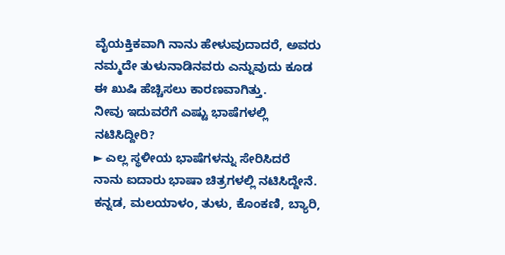ವೈಯಕ್ತಿಕವಾಗಿ ನಾನು ಹೇಳುವುದಾದರೆ, ಅವರು ನಮ್ಮದೇ ತುಳುನಾಡಿನವರು ಎನ್ನುವುದು ಕೂಡ ಈ ಖುಷಿ ಹೆಚ್ಚಿಸಲು ಕಾರಣವಾಗಿತ್ತು.
ನೀವು ಇದುವರೆಗೆ ಎಷ್ಟು ಭಾಷೆಗಳಲ್ಲಿ ನಟಿಸಿದ್ದೀರಿ?
► ಎಲ್ಲ ಸ್ಥಳೀಯ ಭಾಷೆಗಳನ್ನು ಸೇರಿಸಿದರೆ ನಾನು ಐದಾರು ಭಾಷಾ ಚಿತ್ರಗಳಲ್ಲಿ ನಟಿಸಿದ್ದೇನೆ. ಕನ್ನಡ, ಮಲಯಾಳಂ, ತುಳು, ಕೊಂಕಣಿ, ಬ್ಯಾರಿ,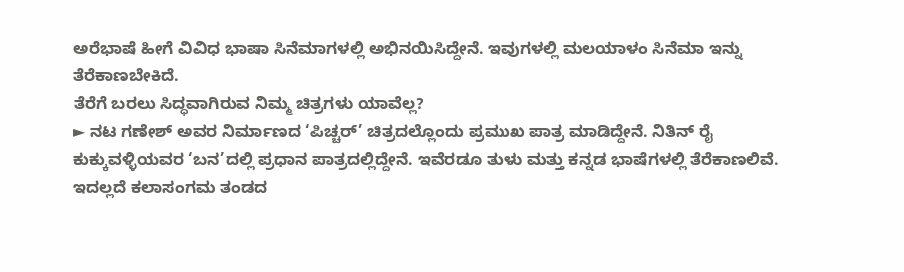ಅರೆಭಾಷೆ ಹೀಗೆ ವಿವಿಧ ಭಾಷಾ ಸಿನೆಮಾಗಳಲ್ಲಿ ಅಭಿನಯಿಸಿದ್ದೇನೆ. ಇವುಗಳಲ್ಲಿ ಮಲಯಾಳಂ ಸಿನೆಮಾ ಇನ್ನು ತೆರೆಕಾಣಬೇಕಿದೆ.
ತೆರೆಗೆ ಬರಲು ಸಿದ್ಧವಾಗಿರುವ ನಿಮ್ಮ ಚಿತ್ರಗಳು ಯಾವೆಲ್ಲ?
► ನಟ ಗಣೇಶ್ ಅವರ ನಿರ್ಮಾಣದ ‘ಪಿಚ್ಚರ್’ ಚಿತ್ರದಲ್ಲೊಂದು ಪ್ರಮುಖ ಪಾತ್ರ ಮಾಡಿದ್ದೇನೆ. ನಿತಿನ್ ರೈ ಕುಕ್ಕುವಳ್ಳಿಯವರ ‘ಬನ’ದಲ್ಲಿ ಪ್ರಧಾನ ಪಾತ್ರದಲ್ಲಿದ್ದೇನೆ. ಇವೆರಡೂ ತುಳು ಮತ್ತು ಕನ್ನಡ ಭಾಷೆಗಳಲ್ಲಿ ತೆರೆಕಾಣಲಿವೆ. ಇದಲ್ಲದೆ ಕಲಾಸಂಗಮ ತಂಡದ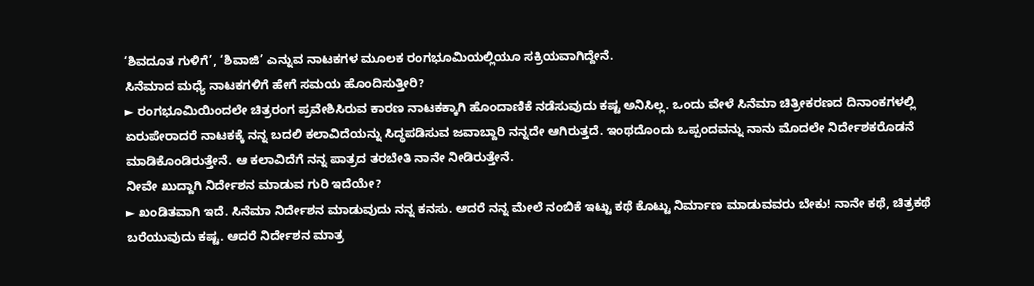‘ಶಿವದೂತ ಗುಳಿಗೆ’, ‘ಶಿವಾಜಿ’ ಎನ್ನುವ ನಾಟಕಗಳ ಮೂಲಕ ರಂಗಭೂಮಿಯಲ್ಲಿಯೂ ಸಕ್ರಿಯವಾಗಿದ್ದೇನೆ.
ಸಿನೆಮಾದ ಮಧ್ಯೆ ನಾಟಕಗಳಿಗೆ ಹೇಗೆ ಸಮಯ ಹೊಂದಿಸುತ್ತೀರಿ?
► ರಂಗಭೂಮಿಯಿಂದಲೇ ಚಿತ್ರರಂಗ ಪ್ರವೇಶಿಸಿರುವ ಕಾರಣ ನಾಟಕಕ್ಕಾಗಿ ಹೊಂದಾಣಿಕೆ ನಡೆಸುವುದು ಕಷ್ಟ ಅನಿಸಿಲ್ಲ. ಒಂದು ವೇಳೆ ಸಿನೆಮಾ ಚಿತ್ರೀಕರಣದ ದಿನಾಂಕಗಳಲ್ಲಿ ಏರುಪೇರಾದರೆ ನಾಟಕಕ್ಕೆ ನನ್ನ ಬದಲಿ ಕಲಾವಿದೆಯನ್ನು ಸಿದ್ಧಪಡಿಸುವ ಜವಾಬ್ದಾರಿ ನನ್ನದೇ ಆಗಿರುತ್ತದೆ. ಇಂಥದೊಂದು ಒಪ್ಪಂದವನ್ನು ನಾನು ಮೊದಲೇ ನಿರ್ದೇಶಕರೊಡನೆ ಮಾಡಿಕೊಂಡಿರುತ್ತೇನೆ. ಆ ಕಲಾವಿದೆಗೆ ನನ್ನ ಪಾತ್ರದ ತರಬೇತಿ ನಾನೇ ನೀಡಿರುತ್ತೇನೆ.
ನೀವೇ ಖುದ್ದಾಗಿ ನಿರ್ದೇಶನ ಮಾಡುವ ಗುರಿ ಇದೆಯೇ?
► ಖಂಡಿತವಾಗಿ ಇದೆ. ಸಿನೆಮಾ ನಿರ್ದೇಶನ ಮಾಡುವುದು ನನ್ನ ಕನಸು. ಆದರೆ ನನ್ನ ಮೇಲೆ ನಂಬಿಕೆ ಇಟ್ಟು ಕಥೆ ಕೊಟ್ಟು ನಿರ್ಮಾಣ ಮಾಡುವವರು ಬೇಕು! ನಾನೇ ಕಥೆ, ಚಿತ್ರಕಥೆ ಬರೆಯುವುದು ಕಷ್ಟ. ಆದರೆ ನಿರ್ದೇಶನ ಮಾತ್ರ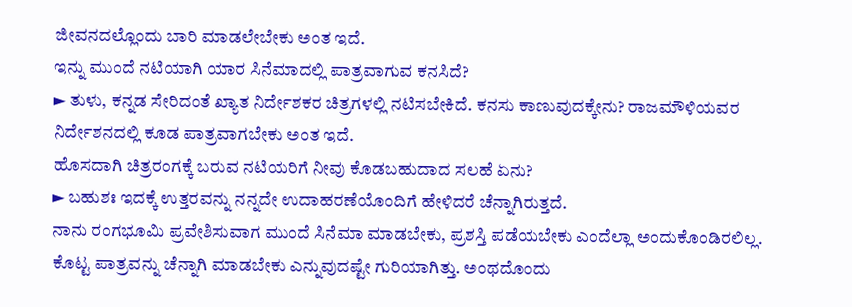ಜೀವನದಲ್ಲೊಂದು ಬಾರಿ ಮಾಡಲೇಬೇಕು ಅಂತ ಇದೆ.
ಇನ್ನು ಮುಂದೆ ನಟಿಯಾಗಿ ಯಾರ ಸಿನೆಮಾದಲ್ಲಿ ಪಾತ್ರವಾಗುವ ಕನಸಿದೆ?
► ತುಳು, ಕನ್ನಡ ಸೇರಿದಂತೆ ಖ್ಯಾತ ನಿರ್ದೇಶಕರ ಚಿತ್ರಗಳಲ್ಲಿ ನಟಿಸಬೇಕಿದೆ. ಕನಸು ಕಾಣುವುದಕ್ಕೇನು? ರಾಜಮೌಳಿಯವರ ನಿರ್ದೇಶನದಲ್ಲಿ ಕೂಡ ಪಾತ್ರವಾಗಬೇಕು ಅಂತ ಇದೆ.
ಹೊಸದಾಗಿ ಚಿತ್ರರಂಗಕ್ಕೆ ಬರುವ ನಟಿಯರಿಗೆ ನೀವು ಕೊಡಬಹುದಾದ ಸಲಹೆ ಏನು?
► ಬಹುಶಃ ಇದಕ್ಕೆ ಉತ್ತರವನ್ನು ನನ್ನದೇ ಉದಾಹರಣೆಯೊಂದಿಗೆ ಹೇಳಿದರೆ ಚೆನ್ನಾಗಿರುತ್ತದೆ.
ನಾನು ರಂಗಭೂಮಿ ಪ್ರವೇಶಿಸುವಾಗ ಮುಂದೆ ಸಿನೆಮಾ ಮಾಡಬೇಕು, ಪ್ರಶಸ್ತಿ ಪಡೆಯಬೇಕು ಎಂದೆಲ್ಲಾ ಅಂದುಕೊಂಡಿರಲಿಲ್ಲ. ಕೊಟ್ಟ ಪಾತ್ರವನ್ನು ಚೆನ್ನಾಗಿ ಮಾಡಬೇಕು ಎನ್ನುವುದಷ್ಟೇ ಗುರಿಯಾಗಿತ್ತು. ಅಂಥದೊಂದು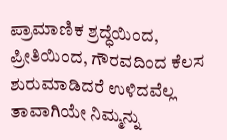ಪ್ರಾಮಾಣಿಕ ಶ್ರದ್ಧೆಯಿಂದ, ಪ್ರೀತಿಯಿಂದ, ಗೌರವದಿಂದ ಕೆಲಸ ಶುರುಮಾಡಿದರೆ ಉಳಿದವೆಲ್ಲ ತಾವಾಗಿಯೇ ನಿಮ್ಮನ್ನು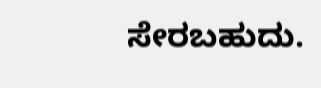ಸೇರಬಹುದು.